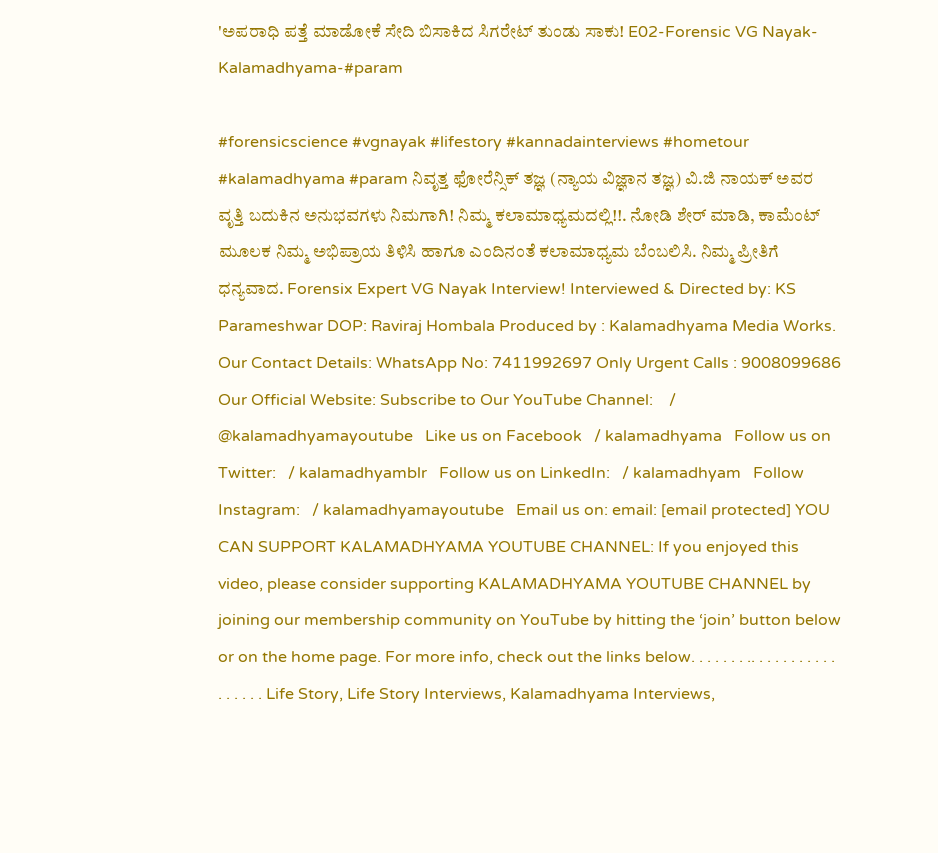'ಅಪರಾಧಿ ಪತ್ತೆ ಮಾಡೋಕೆ ಸೇದಿ ಬಿಸಾಕಿದ ಸಿಗರೇಟ್ ತುಂಡು ಸಾಕು! E02-Forensic VG Nayak-Kalamadhyama-#param

#forensicscience #vgnayak #lifestory #kannadainterviews #hometour #kalamadhyama #param ನಿವೃತ್ತ ಫೋರೆನ್ಸಿಕ್ ತಜ್ಞ (ನ್ಯಾಯ ವಿಜ್ಞಾನ ತಜ್ಞ) ವಿ.ಜಿ ನಾಯಕ್ ಅವರ ವೃತ್ತಿ ಬದುಕಿನ ಅನುಭವಗಳು ನಿಮಗಾಗಿ! ನಿಮ್ಮ ಕಲಾಮಾಧ್ಯಮದಲ್ಲಿ!!. ನೋಡಿ ಶೇರ್ ಮಾಡಿ, ಕಾಮೆಂಟ್ ಮೂಲಕ ನಿಮ್ಮ ಅಭಿಪ್ರಾಯ ತಿಳಿಸಿ ಹಾಗೂ ಎಂದಿನಂತೆ ಕಲಾಮಾಧ್ಯಮ ಬೆಂಬಲಿಸಿ. ನಿಮ್ಮ ಪ್ರೀತಿಗೆ ಧನ್ಯವಾದ. Forensix Expert VG Nayak Interview! Interviewed & Directed by: KS Parameshwar DOP: Raviraj Hombala Produced by : Kalamadhyama Media Works. Our Contact Details: WhatsApp No: 7411992697 Only Urgent Calls : 9008099686 Our Official Website: Subscribe to Our YouTube Channel:    / @kalamadhyamayoutube   Like us on Facebook   / kalamadhyama   Follow us on Twitter:   / kalamadhyamblr   Follow us on LinkedIn:   / kalamadhyam   Follow Instagram:   / kalamadhyamayoutube   Email us on: email: [email protected] YOU CAN SUPPORT KALAMADHYAMA YOUTUBE CHANNEL: If you enjoyed this video, please consider supporting KALAMADHYAMA YOUTUBE CHANNEL by joining our membership community on YouTube by hitting the ‘join’ button below or on the home page. For more info, check out the links below. . . . . . . .. . . . . . . . . . . . . . . . . Life Story, Life Story Interviews, Kalamadhyama Interviews,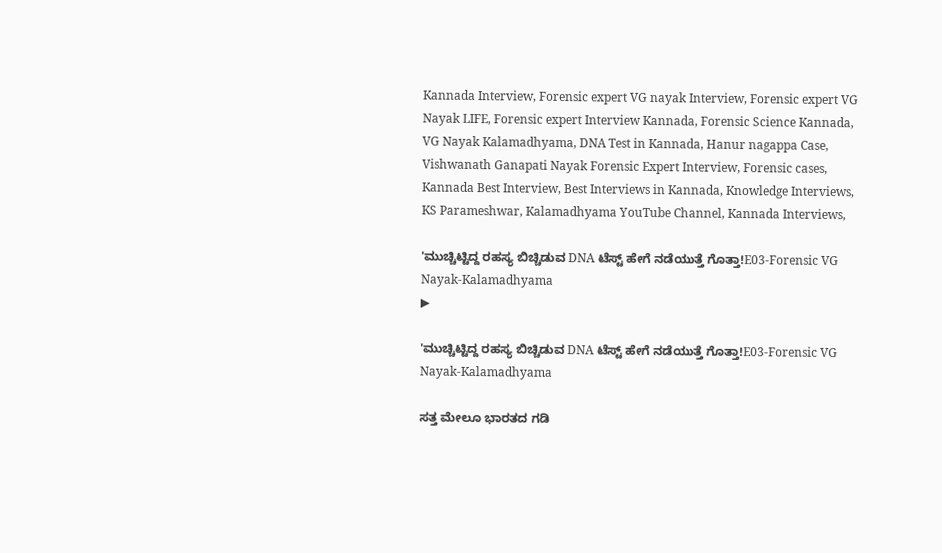Kannada Interview, Forensic expert VG nayak Interview, Forensic expert VG Nayak LIFE, Forensic expert Interview Kannada, Forensic Science Kannada, VG Nayak Kalamadhyama, DNA Test in Kannada, Hanur nagappa Case, Vishwanath Ganapati Nayak Forensic Expert Interview, Forensic cases, Kannada Best Interview, Best Interviews in Kannada, Knowledge Interviews, KS Parameshwar, Kalamadhyama YouTube Channel, Kannada Interviews,

'ಮುಚ್ಚಿಟ್ಟಿದ್ದ ರಹಸ್ಯ ಬಿಚ್ಚಿಡುವ DNA ಟೆಸ್ಟ್ ಹೇಗೆ ನಡೆಯುತ್ತೆ ಗೊತ್ತಾ!E03-Forensic VG Nayak-Kalamadhyama
▶

'ಮುಚ್ಚಿಟ್ಟಿದ್ದ ರಹಸ್ಯ ಬಿಚ್ಚಿಡುವ DNA ಟೆಸ್ಟ್ ಹೇಗೆ ನಡೆಯುತ್ತೆ ಗೊತ್ತಾ!E03-Forensic VG Nayak-Kalamadhyama

ಸತ್ತ ಮೇಲೂ ಭಾರತದ ಗಡಿ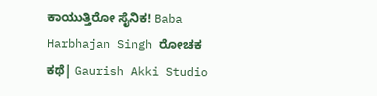ಕಾಯುತ್ತಿರೋ ಸೈನಿಕ! Baba Harbhajan Singh ರೋಚಕ ಕಥೆ| Gaurish Akki Studio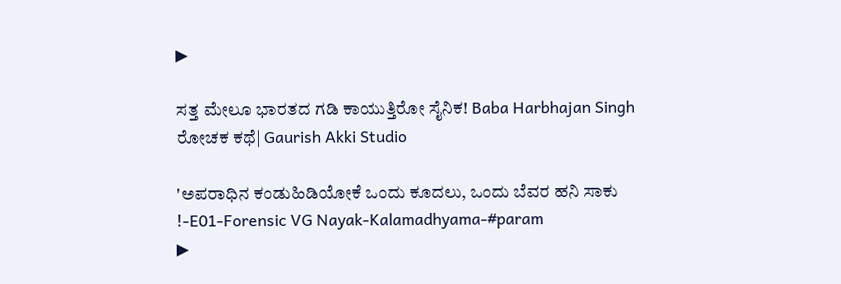▶

ಸತ್ತ ಮೇಲೂ ಭಾರತದ ಗಡಿ ಕಾಯುತ್ತಿರೋ ಸೈನಿಕ! Baba Harbhajan Singh ರೋಚಕ ಕಥೆ| Gaurish Akki Studio

'ಅಪರಾಧಿನ ಕಂಡುಹಿಡಿಯೋಕೆ ಒಂದು ಕೂದಲು, ಒಂದು ಬೆವರ ಹನಿ ಸಾಕು !-E01-Forensic VG Nayak-Kalamadhyama-#param
▶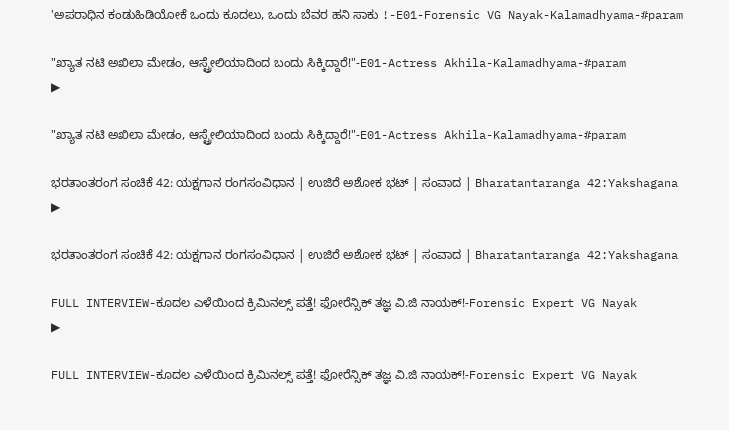'ಅಪರಾಧಿನ ಕಂಡುಹಿಡಿಯೋಕೆ ಒಂದು ಕೂದಲು, ಒಂದು ಬೆವರ ಹನಿ ಸಾಕು !-E01-Forensic VG Nayak-Kalamadhyama-#param

"ಖ್ಯಾತ ನಟಿ ಅಖಿಲಾ ಮೇಡಂ, ಆಸ್ಟ್ರೇಲಿಯಾದಿಂದ ಬಂದು ಸಿಕ್ಕಿದ್ದಾರೆ!"-E01-Actress Akhila-Kalamadhyama-#param
▶

"ಖ್ಯಾತ ನಟಿ ಅಖಿಲಾ ಮೇಡಂ, ಆಸ್ಟ್ರೇಲಿಯಾದಿಂದ ಬಂದು ಸಿಕ್ಕಿದ್ದಾರೆ!"-E01-Actress Akhila-Kalamadhyama-#param

ಭರತಾಂತರಂಗ ಸಂಚಿಕೆ 42: ಯಕ್ಷಗಾನ ರಂಗಸಂವಿಧಾನ | ಉಜಿರೆ ಅಶೋಕ ಭಟ್ | ಸಂವಾದ | Bharatantaranga 42:Yakshagana
▶

ಭರತಾಂತರಂಗ ಸಂಚಿಕೆ 42: ಯಕ್ಷಗಾನ ರಂಗಸಂವಿಧಾನ | ಉಜಿರೆ ಅಶೋಕ ಭಟ್ | ಸಂವಾದ | Bharatantaranga 42:Yakshagana

FULL INTERVIEW-ಕೂದಲ ಎಳೆಯಿಂದ ಕ್ರಿಮಿನಲ್ಸ್ ಪತ್ತೆ! ಫೋರೆನ್ಸಿಕ್ ತಜ್ಞ ವಿ.ಜಿ ನಾಯಕ್!-Forensic Expert VG Nayak
▶

FULL INTERVIEW-ಕೂದಲ ಎಳೆಯಿಂದ ಕ್ರಿಮಿನಲ್ಸ್ ಪತ್ತೆ! ಫೋರೆನ್ಸಿಕ್ ತಜ್ಞ ವಿ.ಜಿ ನಾಯಕ್!-Forensic Expert VG Nayak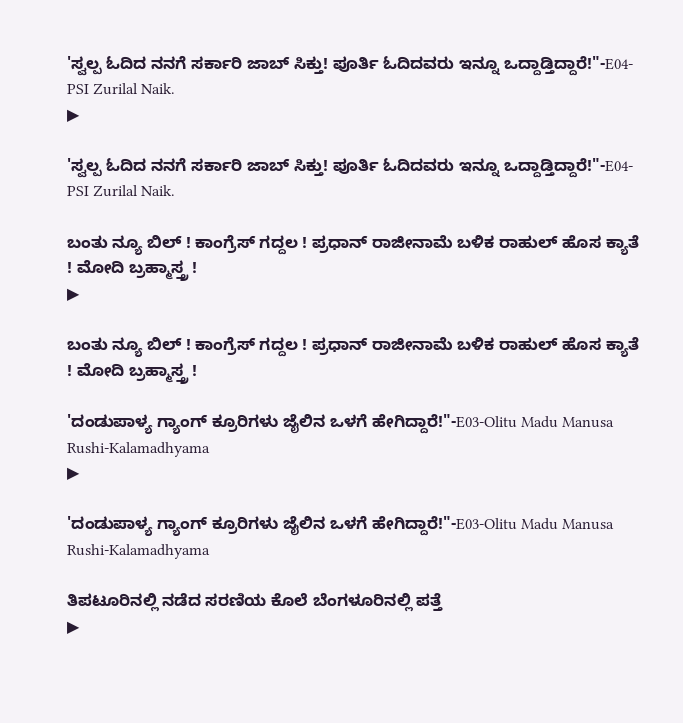'ಸ್ವಲ್ಪ ಓದಿದ ನನಗೆ ಸರ್ಕಾರಿ ಜಾಬ್ ಸಿಕ್ತು! ಪೂರ್ತಿ ಓದಿದವರು ಇನ್ನೂ ಒದ್ದಾಡ್ತಿದ್ದಾರೆ!"-E04-PSI Zurilal Naik.
▶

'ಸ್ವಲ್ಪ ಓದಿದ ನನಗೆ ಸರ್ಕಾರಿ ಜಾಬ್ ಸಿಕ್ತು! ಪೂರ್ತಿ ಓದಿದವರು ಇನ್ನೂ ಒದ್ದಾಡ್ತಿದ್ದಾರೆ!"-E04-PSI Zurilal Naik.

ಬಂತು ನ್ಯೂ ಬಿಲ್ ! ಕಾಂಗ್ರೆಸ್ ಗದ್ದಲ ! ಪ್ರಧಾನ್ ರಾಜೀನಾಮೆ ಬಳಿಕ ರಾಹುಲ್ ಹೊಸ ಕ್ಯಾತೆ ! ಮೋದಿ ಬ್ರಹ್ಮಾಸ್ತ್ರ !
▶

ಬಂತು ನ್ಯೂ ಬಿಲ್ ! ಕಾಂಗ್ರೆಸ್ ಗದ್ದಲ ! ಪ್ರಧಾನ್ ರಾಜೀನಾಮೆ ಬಳಿಕ ರಾಹುಲ್ ಹೊಸ ಕ್ಯಾತೆ ! ಮೋದಿ ಬ್ರಹ್ಮಾಸ್ತ್ರ !

'ದಂಡುಪಾಳ್ಯ ಗ್ಯಾಂಗ್ ಕ್ರೂರಿಗಳು ಜೈಲಿನ ಒಳಗೆ ಹೇಗಿದ್ದಾರೆ!"-E03-Olitu Madu Manusa Rushi-Kalamadhyama
▶

'ದಂಡುಪಾಳ್ಯ ಗ್ಯಾಂಗ್ ಕ್ರೂರಿಗಳು ಜೈಲಿನ ಒಳಗೆ ಹೇಗಿದ್ದಾರೆ!"-E03-Olitu Madu Manusa Rushi-Kalamadhyama

ತಿಪಟೂರಿನಲ್ಲಿ ನಡೆದ ಸರಣಿಯ ಕೊಲೆ ಬೆಂಗಳೂರಿನಲ್ಲಿ ಪತ್ತೆ
▶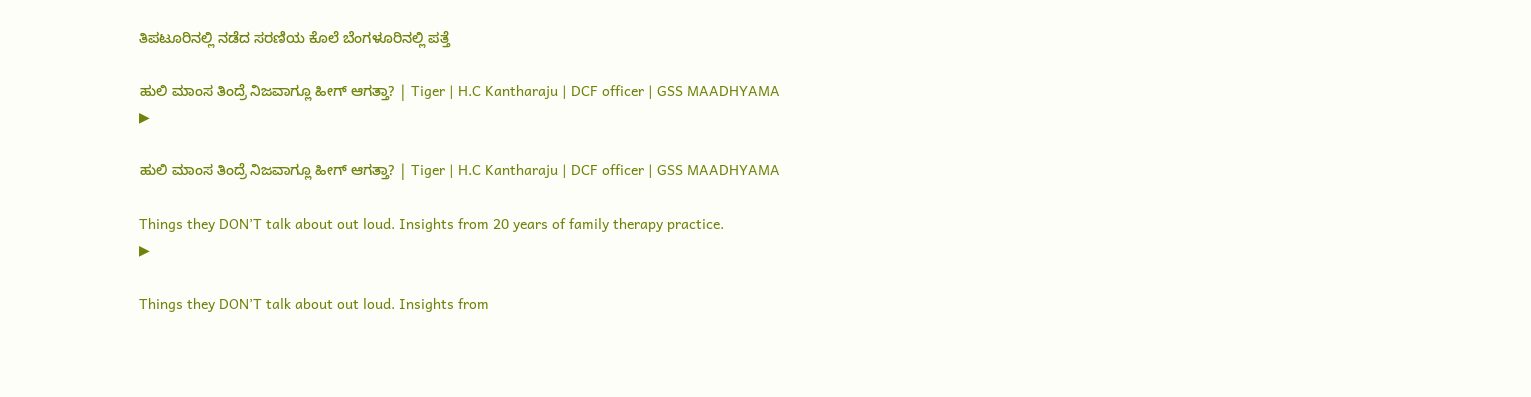ತಿಪಟೂರಿನಲ್ಲಿ ನಡೆದ ಸರಣಿಯ ಕೊಲೆ ಬೆಂಗಳೂರಿನಲ್ಲಿ ಪತ್ತೆ

ಹುಲಿ ಮಾಂಸ ತಿಂದ್ರೆ ನಿಜವಾಗ್ಲೂ ಹೀಗ್ ಆಗತ್ತಾ? | Tiger | H.C Kantharaju | DCF officer | GSS MAADHYAMA
▶

ಹುಲಿ ಮಾಂಸ ತಿಂದ್ರೆ ನಿಜವಾಗ್ಲೂ ಹೀಗ್ ಆಗತ್ತಾ? | Tiger | H.C Kantharaju | DCF officer | GSS MAADHYAMA

Things they DON’T talk about out loud. Insights from 20 years of family therapy practice.
▶

Things they DON’T talk about out loud. Insights from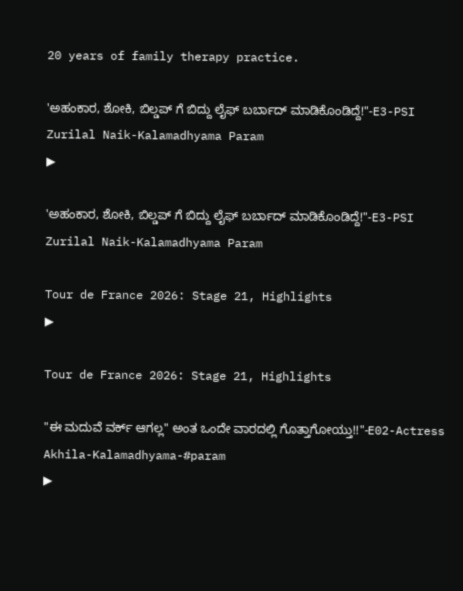20 years of family therapy practice.

'ಅಹಂಕಾರ, ಶೋಕಿ, ಬಿಲ್ಡಪ್ ಗೆ ಬಿದ್ದು ಲೈಫ್ ಬರ್ಬಾದ್ ಮಾಡಿಕೊಂಡಿದ್ದೆ!"-E3-PSI Zurilal Naik-Kalamadhyama Param
▶

'ಅಹಂಕಾರ, ಶೋಕಿ, ಬಿಲ್ಡಪ್ ಗೆ ಬಿದ್ದು ಲೈಫ್ ಬರ್ಬಾದ್ ಮಾಡಿಕೊಂಡಿದ್ದೆ!"-E3-PSI Zurilal Naik-Kalamadhyama Param

Tour de France 2026: Stage 21, Highlights
▶

Tour de France 2026: Stage 21, Highlights

"ಈ ಮದುವೆ ವರ್ಕ್ ಆಗಲ್ಲ" ಅಂತ ಒಂದೇ ವಾರದಲ್ಲಿ ಗೊತ್ತಾಗೋಯ್ತು!!"-E02-Actress Akhila-Kalamadhyama-#param
▶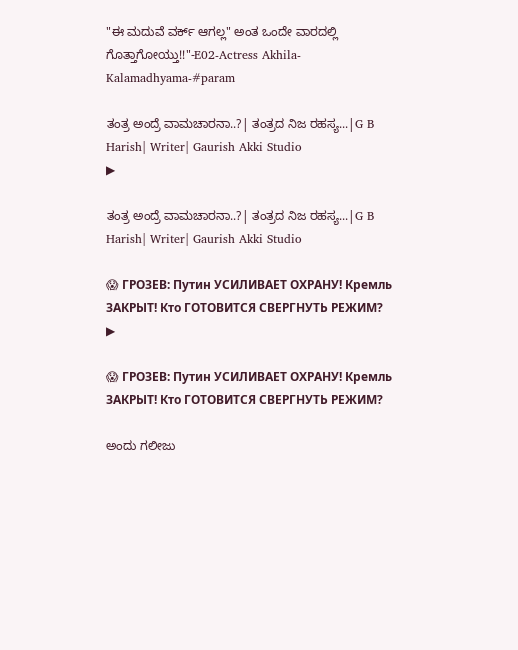"ಈ ಮದುವೆ ವರ್ಕ್ ಆಗಲ್ಲ" ಅಂತ ಒಂದೇ ವಾರದಲ್ಲಿ ಗೊತ್ತಾಗೋಯ್ತು!!"-E02-Actress Akhila-Kalamadhyama-#param

ತಂತ್ರ ಅಂದ್ರೆ ವಾಮಚಾರನಾ..?| ತಂತ್ರದ ನಿಜ ರಹಸ್ಯ...|G B Harish| Writer| Gaurish Akki Studio
▶

ತಂತ್ರ ಅಂದ್ರೆ ವಾಮಚಾರನಾ..?| ತಂತ್ರದ ನಿಜ ರಹಸ್ಯ...|G B Harish| Writer| Gaurish Akki Studio

😱 ГРОЗЕВ: Путин УСИЛИВАЕТ ОХРАНУ! Кремль ЗАКРЫТ! Кто ГОТОВИТСЯ СВЕРГНУТЬ РЕЖИМ?
▶

😱 ГРОЗЕВ: Путин УСИЛИВАЕТ ОХРАНУ! Кремль ЗАКРЫТ! Кто ГОТОВИТСЯ СВЕРГНУТЬ РЕЖИМ?

ಅಂದು ಗಲೀಜು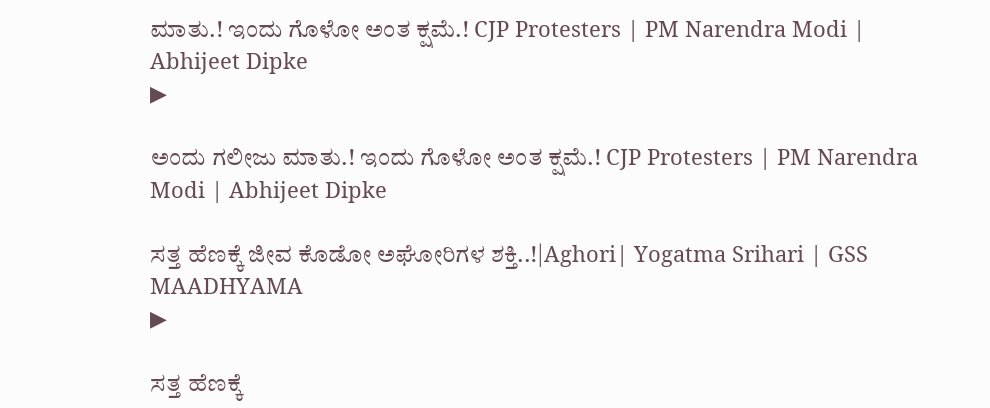ಮಾತು.! ಇಂದು ಗೊಳೋ ಅಂತ ಕ್ಷಮೆ.! CJP Protesters | PM Narendra Modi | Abhijeet Dipke
▶

ಅಂದು ಗಲೀಜು ಮಾತು.! ಇಂದು ಗೊಳೋ ಅಂತ ಕ್ಷಮೆ.! CJP Protesters | PM Narendra Modi | Abhijeet Dipke

ಸತ್ತ ಹೆಣಕ್ಕೆ ಜೀವ ಕೊಡೋ ಅಘೋರಿಗಳ ಶಕ್ತಿ..!|Aghori| Yogatma Srihari | GSS MAADHYAMA
▶

ಸತ್ತ ಹೆಣಕ್ಕೆ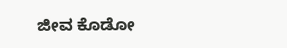ಜೀವ ಕೊಡೋ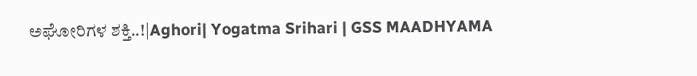ಅಘೋರಿಗಳ ಶಕ್ತಿ..!|Aghori| Yogatma Srihari | GSS MAADHYAMA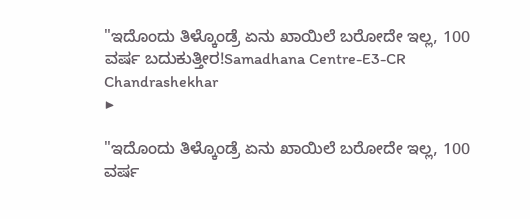"ಇದೊಂದು ತಿಳ್ಕೊಂಡ್ರೆ ಏನು ಖಾಯಿಲೆ ಬರೋದೇ ಇಲ್ಲ, 100 ವರ್ಷ ಬದುಕುತ್ತೀರ!Samadhana Centre-E3-CR Chandrashekhar
▶

"ಇದೊಂದು ತಿಳ್ಕೊಂಡ್ರೆ ಏನು ಖಾಯಿಲೆ ಬರೋದೇ ಇಲ್ಲ, 100 ವರ್ಷ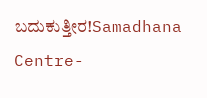ಬದುಕುತ್ತೀರ!Samadhana Centre-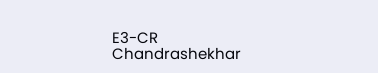E3-CR Chandrashekhar